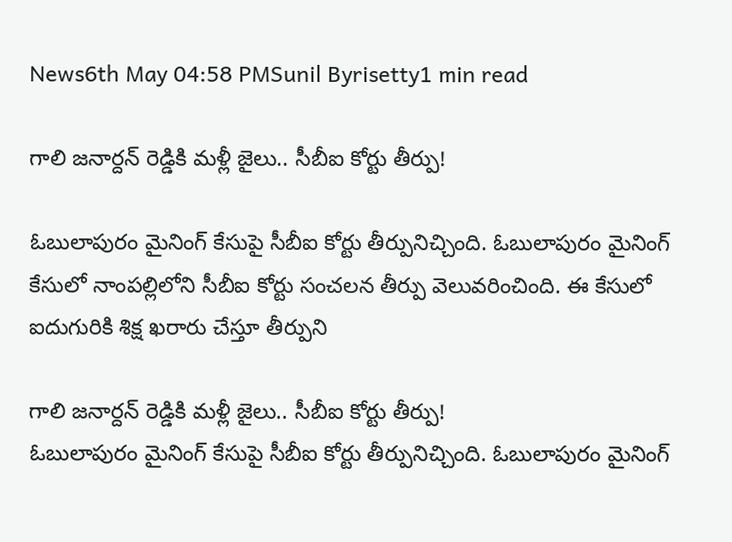News6th May 04:58 PMSunil Byrisetty1 min read

గాలి జనార్దన్ రెడ్డికి మళ్లీ జైలు.. సీబీఐ కోర్టు తీర్పు!

ఓబులాపురం మైనింగ్ కేసుపై సీబీఐ కోర్టు తీర్పునిచ్చింది. ఓబులాపురం మైనింగ్ కేసులో నాంపల్లిలోని సీబీఐ కోర్టు సంచలన తీర్పు వెలువరించింది. ఈ కేసులో ఐదుగురికి శిక్ష ఖరారు చేస్తూ తీర్పుని

గాలి జనార్దన్ రెడ్డికి మళ్లీ జైలు.. సీబీఐ కోర్టు తీర్పు!
ఓబులాపురం మైనింగ్ కేసుపై సీబీఐ కోర్టు తీర్పునిచ్చింది. ఓబులాపురం మైనింగ్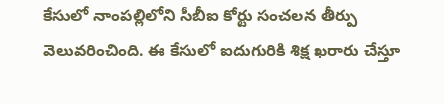కేసులో నాంపల్లిలోని సీబీఐ కోర్టు సంచలన తీర్పు వెలువరించింది. ఈ కేసులో ఐదుగురికి శిక్ష ఖరారు చేస్తూ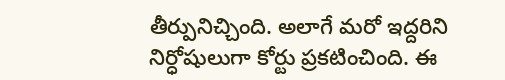తీర్పునిచ్చింది. అలాగే మరో ఇద్దరిని నిర్ధోషులుగా కోర్టు ప్రకటించింది. ఈ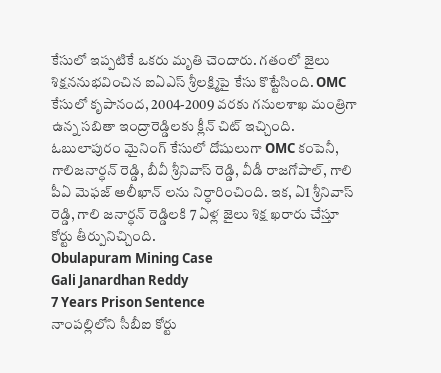కేసులో ఇప్పటికే ఒకరు మృతి చెందారు. గతంలో జైలు శిక్షననుభవించిన ఐఏఎస్ శ్రీలక్ష్మిపై కేసు కొట్టేసింది. OMC కేసులో కృపానంద, 2004-2009 వరకు గనులశాఖ మంత్రిగా ఉన్న సబితా ఇంద్రారెడ్డిలకు క్లీన్ చిట్ ఇచ్చింది. ఓబులాపురం మైనింగ్ కేసులో దోషులుగా OMC కంపెనీ, గాలిజనార్ధన్ రెడ్డి, బీవీ శ్రీనివాస్ రెడ్డి, వీడీ రాజగోపాల్, గాలి పీఏ మెఫజ్ అలీఖాన్ లను నిర్ధారించింది. ఇక, ఏ1 శ్రీనివాస్ రెడ్డి, గాలి జనార్ధన్ రెడ్డిలకి 7 ఏళ్ల జైలు శిక్ష ఖరారు చేస్తూ కోర్టు తీర్పునిచ్చింది.
Obulapuram Mining Case
Gali Janardhan Reddy
7 Years Prison Sentence
నాంపల్లిలోని సీబీఐ కోర్టు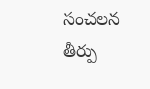సంచలన తీర్పు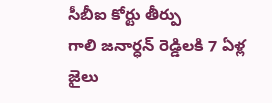సీబీఐ కోర్టు తీర్పు
గాలి జనార్ధన్ రెడ్డిలకి 7 ఏళ్ల జైలు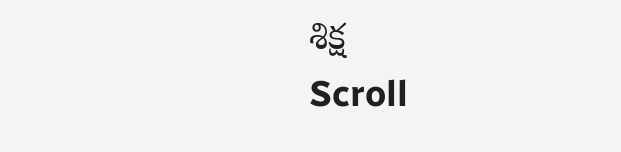శిక్ష
Scroll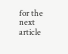for the next article